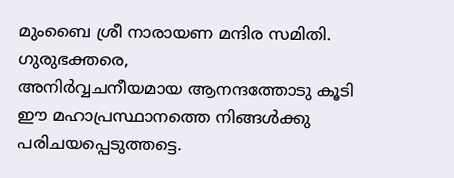മുംബൈ ശ്രീ നാരായണ മന്ദിര സമിതി.
ഗുരുഭക്തരെ,
അനിർവ്വചനീയമായ ആനന്ദത്തോടു കൂടി ഈ മഹാപ്രസ്ഥാനത്തെ നിങ്ങൾക്കു പരിചയപ്പെടുത്തട്ടെ.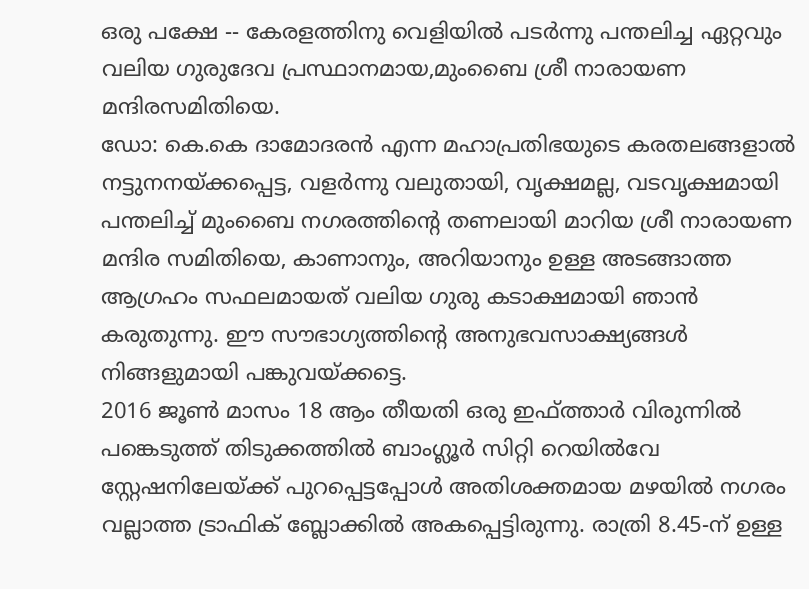ഒരു പക്ഷേ -- കേരളത്തിനു വെളിയിൽ പടർന്നു പന്തലിച്ച ഏറ്റവും വലിയ ഗുരുദേവ പ്രസ്ഥാനമായ,മുംബൈ ശ്രീ നാരായണ മന്ദിരസമിതിയെ.
ഡോ: കെ.കെ ദാമോദരൻ എന്ന മഹാപ്രതിഭയുടെ കരതലങ്ങളാൽ നട്ടുനനയ്ക്കപ്പെട്ട, വളർന്നു വലുതായി, വൃക്ഷമല്ല, വടവൃക്ഷമായി പന്തലിച്ച് മുംബൈ നഗരത്തിന്റെ തണലായി മാറിയ ശ്രീ നാരായണ മന്ദിര സമിതിയെ, കാണാനും, അറിയാനും ഉള്ള അടങ്ങാത്ത ആഗ്രഹം സഫലമായത് വലിയ ഗുരു കടാക്ഷമായി ഞാൻ കരുതുന്നു. ഈ സൗഭാഗ്യത്തിന്റെ അനുഭവസാക്ഷ്യങ്ങൾ നിങ്ങളുമായി പങ്കുവയ്ക്കട്ടെ.
2016 ജൂൺ മാസം 18 ആം തീയതി ഒരു ഇഫ്ത്താർ വിരുന്നിൽ പങ്കെടുത്ത് തിടുക്കത്തിൽ ബാംഗ്ലൂർ സിറ്റി റെയിൽവേ സ്റ്റേഷനിലേയ്ക്ക് പുറപ്പെട്ടപ്പോൾ അതിശക്തമായ മഴയിൽ നഗരം വല്ലാത്ത ട്രാഫിക് ബ്ലോക്കിൽ അകപ്പെട്ടിരുന്നു. രാത്രി 8.45-ന് ഉള്ള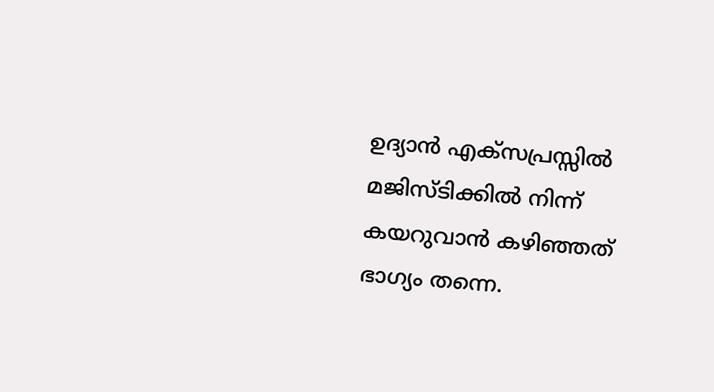ഉദ്യാൻ എക്സപ്രസ്സിൽ മജിസ്ടിക്കിൽ നിന്ന് കയറുവാൻ കഴിഞ്ഞത് ഭാഗ്യം തന്നെ.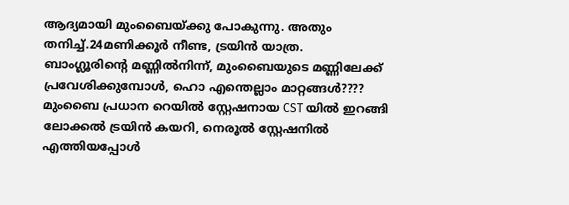ആദ്യമായി മുംബൈയ്ക്കു പോകുന്നു. അതും തനിച്ച്.24മണിക്കൂർ നീണ്ട, ട്രയിൻ യാത്ര.
ബാംഗ്ലൂരിന്റെ മണ്ണിൽനിന്ന്, മുംബൈയുടെ മണ്ണിലേക്ക് പ്രവേശിക്കുമ്പോൾ, ഹൊ എന്തെല്ലാം മാറ്റങ്ങൾ????
മുംബൈ പ്രധാന റെയിൽ സ്റ്റേഷനായ CST യിൽ ഇറങ്ങി ലോക്കൽ ട്രയിൻ കയറി, നെരൂൽ സ്റ്റേഷനിൽ എത്തിയപ്പോൾ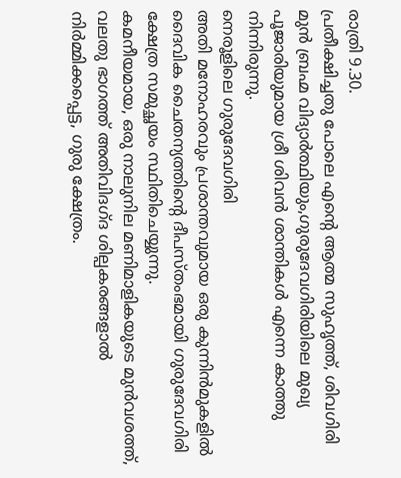രാത്രി 9.30.
പ്രതീക്ഷിച്ചതു പോലെ എന്റെ ആത്മ സുഹൃത്ത്, ശിവഗിരി മുൻ ബ്രഹ്മ വിദ്യാർത്ഥിയും,ഗുരുദേവഗിരിയിലെ മുഖ്യ പൂജാരിയുമായ ശ്രീ ശിവൻ ശാന്തികൾ എന്നെ കാത്തു നിന്നിരുന്നു.
നെരൂളിലെ ഗുരുദേവഗിരി
അതി മനോഹരവും പ്രശാന്തവുമായ ഒരു കുന്നിൻമുകളിൽ ദൈവിക ചൈതന്യത്തിന്റെ ദീപസ്തംഭമായി ഗുരുദേവഗിരി ക്ഷേത്ര സമുച്ഛയം സ്ഥിതിചെയ്യുന്നു.
കമനീയമായ, ഒരു നാലുനില മണിമാളികയുടെ മുൻവശത്ത്, വലതു ഭാഗത്ത് അതിവിദഗ്ദ ശില്പകരങ്ങളാൽ നിർമ്മിക്കപ്പെട്ട, ഗുരു ക്ഷേത്രം.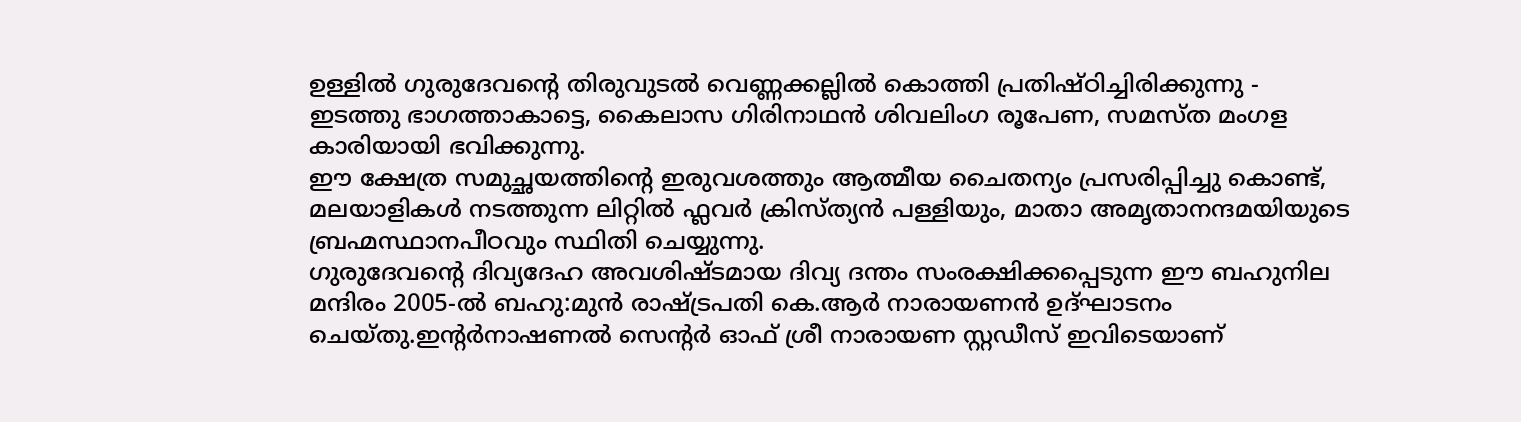ഉള്ളിൽ ഗുരുദേവന്റെ തിരുവുടൽ വെണ്ണക്കല്ലിൽ കൊത്തി പ്രതിഷ്ഠിച്ചിരിക്കുന്നു -
ഇടത്തു ഭാഗത്താകാട്ടെ, കൈലാസ ഗിരിനാഥൻ ശിവലിംഗ രൂപേണ, സമസ്ത മംഗള കാരിയായി ഭവിക്കുന്നു.
ഈ ക്ഷേത്ര സമുച്ഛയത്തിന്റെ ഇരുവശത്തും ആത്മീയ ചൈതന്യം പ്രസരിപ്പിച്ചു കൊണ്ട്, മലയാളികൾ നടത്തുന്ന ലിറ്റിൽ ഫ്ലവർ ക്രിസ്ത്യൻ പള്ളിയും, മാതാ അമൃതാനന്ദമയിയുടെ ബ്രഹ്മസ്ഥാനപീഠവും സ്ഥിതി ചെയ്യുന്നു.
ഗുരുദേവന്റെ ദിവ്യദേഹ അവശിഷ്ടമായ ദിവ്യ ദന്തം സംരക്ഷിക്കപ്പെടുന്ന ഈ ബഹുനില മന്ദിരം 2005-ൽ ബഹു:മുൻ രാഷ്ട്രപതി കെ.ആർ നാരായണൻ ഉദ്ഘാടനം ചെയ്തു.ഇന്റർനാഷണൽ സെന്റർ ഓഫ് ശ്രീ നാരായണ സ്റ്റഡീസ് ഇവിടെയാണ്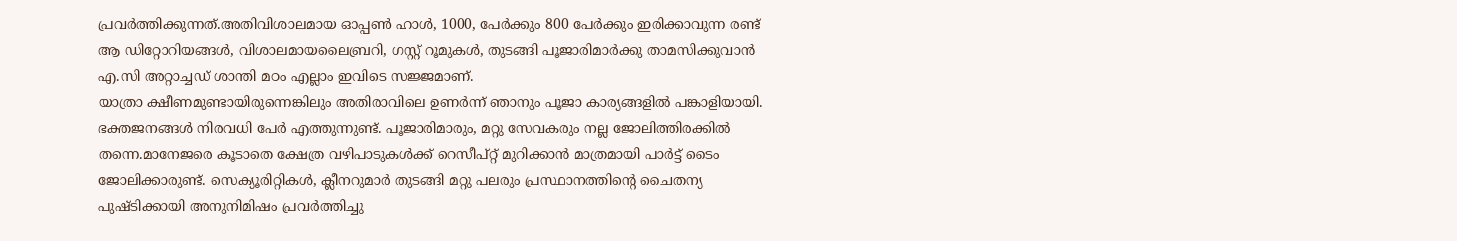പ്രവർത്തിക്കുന്നത്.അതിവിശാലമായ ഓപ്പൺ ഹാൾ, 1000, പേർക്കും 800 പേർക്കും ഇരിക്കാവുന്ന രണ്ട് ആ ഡിറ്റോറിയങ്ങൾ, വിശാലമായലൈബ്രറി, ഗസ്റ്റ് റൂമുകൾ, തുടങ്ങി പൂജാരിമാർക്കു താമസിക്കുവാൻ എ.സി അറ്റാച്ചഡ് ശാന്തി മഠം എല്ലാം ഇവിടെ സജ്ജമാണ്.
യാത്രാ ക്ഷീണമുണ്ടായിരുന്നെങ്കിലും അതിരാവിലെ ഉണർന്ന് ഞാനും പൂജാ കാര്യങ്ങളിൽ പങ്കാളിയായി. ഭക്തജനങ്ങൾ നിരവധി പേർ എത്തുന്നുണ്ട്. പൂജാരിമാരും, മറ്റു സേവകരും നല്ല ജോലിത്തിരക്കിൽ തന്നെ.മാനേജരെ കൂടാതെ ക്ഷേത്ര വഴിപാടുകൾക്ക് റെസീപ്റ്റ് മുറിക്കാൻ മാത്രമായി പാർട്ട് ടൈം ജോലിക്കാരുണ്ട്. സെക്യൂരിറ്റികൾ, ക്ലീനറുമാർ തുടങ്ങി മറ്റു പലരും പ്രസ്ഥാനത്തിന്റെ ചൈതന്യ പുഷ്ടിക്കായി അനുനിമിഷം പ്രവർത്തിച്ചു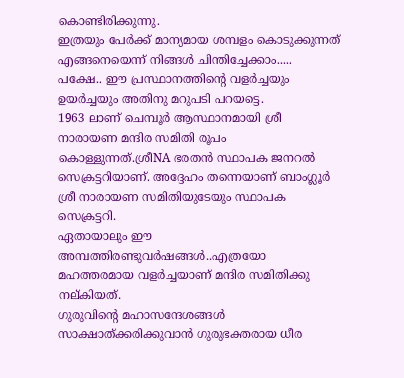കൊണ്ടിരിക്കുന്നു.
ഇത്രയും പേർക്ക് മാന്യമായ ശമ്പളം കൊടുക്കുന്നത് എങ്ങനെയെന്ന് നിങ്ങൾ ചിന്തിച്ചേക്കാം.....
പക്ഷേ.. ഈ പ്രസ്ഥാനത്തിന്റെ വളർച്ചയും ഉയർച്ചയും അതിനു മറുപടി പറയട്ടെ.
1963 ലാണ് ചെമ്പൂർ ആസ്ഥാനമായി ശ്രീ നാരായണ മന്ദിര സമിതി രൂപം കൊള്ളുന്നത്.ശ്രീNA ഭരതൻ സ്ഥാപക ജനറൽ സെക്രട്ടറിയാണ്. അദ്ദേഹം തന്നെയാണ് ബാംഗ്ലൂർ ശ്രീ നാരായണ സമിതിയുടേയും സ്ഥാപക സെക്രട്ടറി.
ഏതായാലും ഈ അമ്പത്തിരണ്ടുവർഷങ്ങൾ..എത്രയോ മഹത്തരമായ വളർച്ചയാണ് മന്ദിര സമിതിക്കു നല്കിയത്.
ഗുരുവിന്റെ മഹാസന്ദേശങ്ങൾ സാക്ഷാത്ക്കരിക്കുവാൻ ഗുരുഭക്തരായ ധീര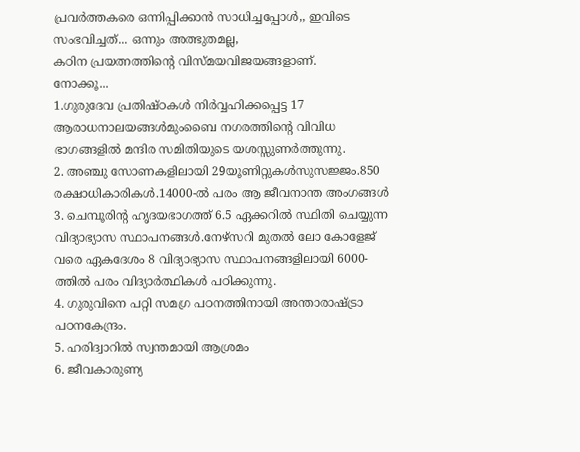പ്രവർത്തകരെ ഒന്നിപ്പിക്കാൻ സാധിച്ചപ്പോൾ,, ഇവിടെ സംഭവിച്ചത്... ഒന്നും അത്ഭുതമല്ല,
കഠിന പ്രയത്നത്തിന്റെ വിസ്മയവിജയങ്ങളാണ്.
നോക്കൂ...
1.ഗുരുദേവ പ്രതിഷ്ഠകൾ നിർവ്വഹിക്കപ്പെട്ട 17 ആരാധനാലയങ്ങൾമുംബൈ നഗരത്തിന്റെ വിവിധ ഭാഗങ്ങളിൽ മന്ദിര സമിതിയുടെ യശസ്സുണർത്തുന്നു.
2. അഞ്ചു സോണകളിലായി 29യൂണിറ്റുകൾസുസജ്ജം.850 രക്ഷാധികാരികൾ.14000-ൽ പരം ആ ജീവനാന്ത അംഗങ്ങൾ
3. ചെമ്പൂരിന്റ ഹൃദയഭാഗത്ത് 6.5 ഏക്കറിൽ സ്ഥിതി ചെയ്യുന്ന വിദ്യാഭ്യാസ സ്ഥാപനങ്ങൾ.നേഴ്സറി മുതൽ ലോ കോളേജ് വരെ ഏകദേശം 8 വിദ്യാഭ്യാസ സ്ഥാപനങ്ങളിലായി 6000-ത്തിൽ പരം വിദ്യാർത്ഥികൾ പഠിക്കുന്നു.
4. ഗുരുവിനെ പറ്റി സമഗ്ര പഠനത്തിനായി അന്താരാഷ്ട്രാ പഠനകേന്ദ്രം.
5. ഹരിദ്വാറിൽ സ്വന്തമായി ആശ്രമം
6. ജീവകാരുണ്യ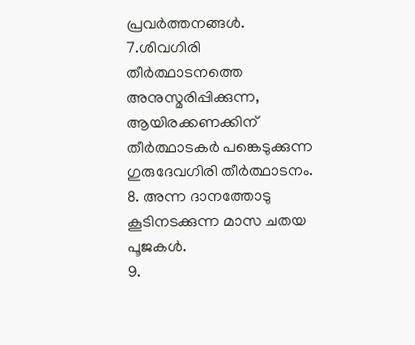പ്രവർത്തനങ്ങൾ.
7.ശിവഗിരി തീർത്ഥാടനത്തെ അനുസ്മരിപ്പിക്കുന്ന, ആയിരക്കണക്കിന് തീർത്ഥാടകർ പങ്കെടുക്കുന്ന ഗുരുദേവഗിരി തീർത്ഥാടനം.
8. അന്ന ദാനത്തോടു കൂടിനടക്കുന്ന മാസ ചതയ പൂജകൾ.
9.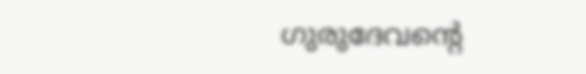ഗുരുദേവന്റെ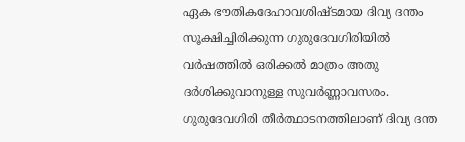ഏക ഭൗതികദേഹാവശിഷ്ടമായ ദിവ്യ ദന്തം സൂക്ഷിച്ചിരിക്കുന്ന ഗുരുദേവഗിരിയിൽ വർഷത്തിൽ ഒരിക്കൽ മാത്രം അതു ദർശിക്കുവാനുള്ള സുവർണ്ണാവസരം. ഗുരുദേവഗിരി തീർത്ഥാടനത്തിലാണ് ദിവ്യ ദന്ത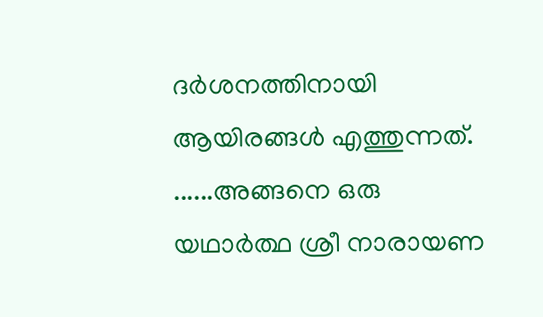ദർശനത്തിനായി ആയിരങ്ങൾ എത്തുന്നത്.
......അങ്ങനെ ഒരു യഥാർത്ഥ ശ്രീ നാരായണ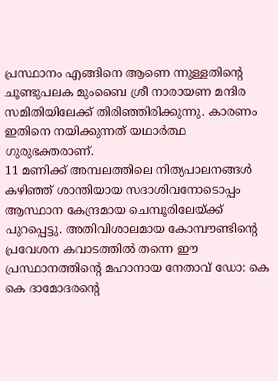പ്രസ്ഥാനം എങ്ങിനെ ആണെ ന്നുള്ളതിന്റെ ചൂണ്ടുപലക മുംബൈ ശ്രീ നാരായണ മന്ദിര സമിതിയിലേക്ക് തിരിഞ്ഞിരിക്കുന്നു. കാരണം ഇതിനെ നയിക്കുന്നത് യഥാർത്ഥ ഗുരുഭക്തരാണ്.
11 മണിക്ക് അമ്പലത്തിലെ നിത്യപാലനങ്ങൾ കഴിഞ്ഞ് ശാന്തിയായ സദാശിവനോടൊപ്പം ആസ്ഥാന കേന്ദ്രമായ ചെമ്പൂരിലേയ്ക്ക് പുറപ്പെട്ടു. അതിവിശാലമായ കോമ്പൗണ്ടിന്റെ പ്രവേശന കവാടത്തിൽ തന്നെ ഈ പ്രസ്ഥാനത്തിന്റെ മഹാനായ നേതാവ് ഡോ: കെ കെ ദാമോദരന്റെ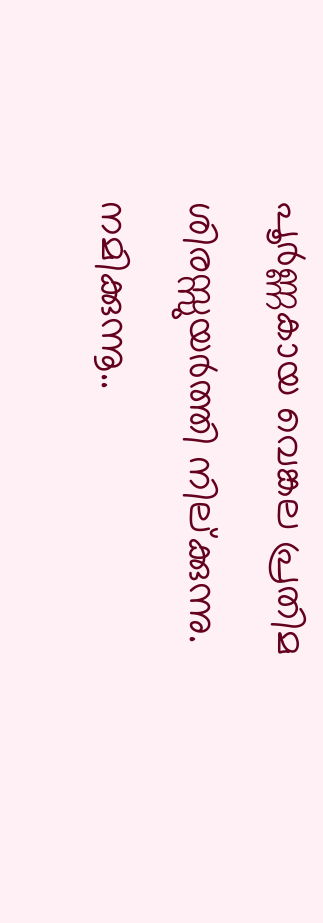പൂർണ്ണകായ വെങ്കല പ്രതിമ ശിരസ്സുയർത്തി നില്ക്കുന്നു. നമിക്കുന്നൂ..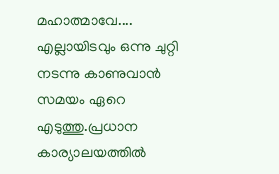മഹാത്മാവേ....
എല്ലായിടവും ഒന്നു ചുറ്റി നടന്നു കാണുവാൻ സമയം ഏറെ എടുത്തു.പ്രധാന കാര്യാലയത്തിൽ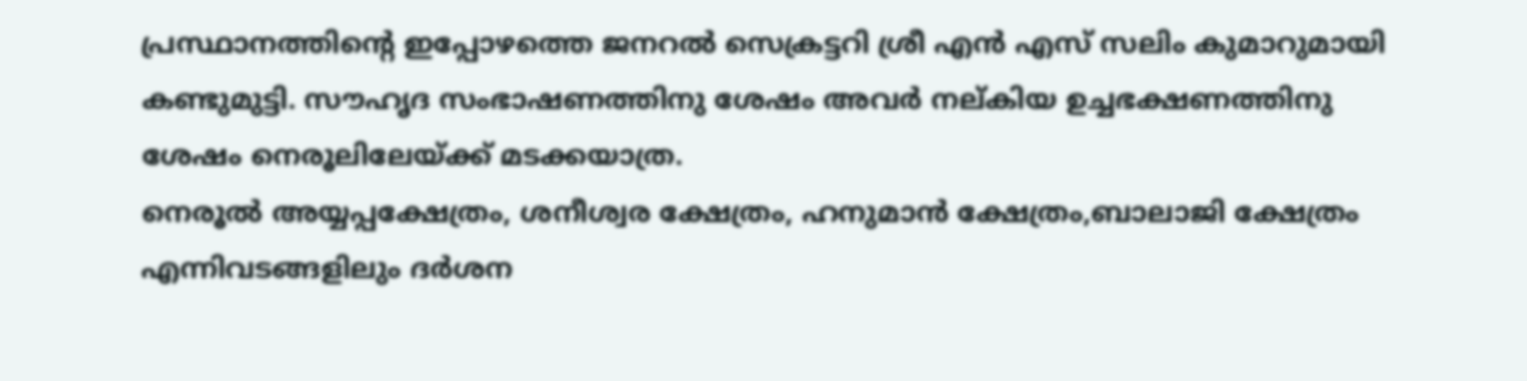പ്രസ്ഥാനത്തിന്റെ ഇപ്പോഴത്തെ ജനറൽ സെക്രട്ടറി ശ്രീ എൻ എസ് സലിം കുമാറുമായി കണ്ടുമുട്ടി. സൗഹൃദ സംഭാഷണത്തിനു ശേഷം അവർ നല്കിയ ഉച്ചഭക്ഷണത്തിനു ശേഷം നെരൂലിലേയ്ക്ക് മടക്കയാത്ര.
നെരൂൽ അയ്യപ്പക്ഷേത്രം, ശനീശ്വര ക്ഷേത്രം, ഹനുമാൻ ക്ഷേത്രം,ബാലാജി ക്ഷേത്രം എന്നിവടങ്ങളിലും ദർശന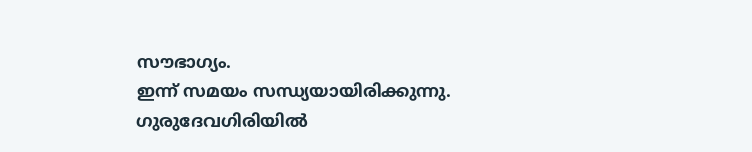സൗഭാഗ്യം.
ഇന്ന് സമയം സന്ധ്യയായിരിക്കുന്നു. ഗുരുദേവഗിരിയിൽ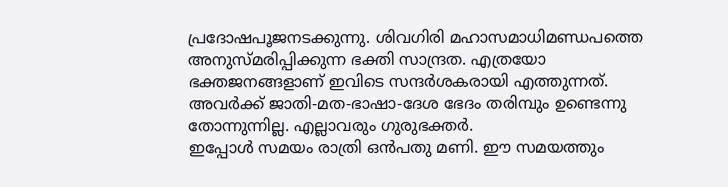പ്രദോഷപൂജനടക്കുന്നു. ശിവഗിരി മഹാസമാധിമണ്ഡപത്തെ അനുസ്മരിപ്പിക്കുന്ന ഭക്തി സാന്ദ്രത. എത്രയോ ഭക്തജനങ്ങളാണ് ഇവിടെ സന്ദർശകരായി എത്തുന്നത്. അവർക്ക് ജാതി-മത-ഭാഷാ-ദേശ ഭേദം തരിമ്പും ഉണ്ടെന്നു തോന്നുന്നില്ല. എല്ലാവരും ഗുരുഭക്തർ.
ഇപ്പോൾ സമയം രാത്രി ഒൻപതു മണി. ഈ സമയത്തും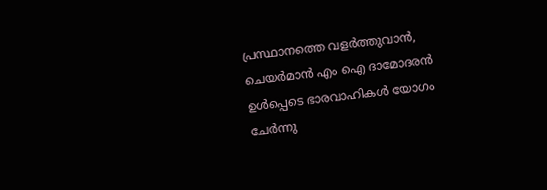പ്രസ്ഥാനത്തെ വളർത്തുവാൻ, ചെയർമാൻ എം ഐ ദാമോദരൻ ഉൾപ്പെടെ ഭാരവാഹികൾ യോഗം ചേർന്നു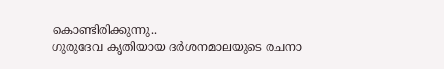കൊണ്ടിരിക്കുന്നു..
ഗുരുദേവ കൃതിയായ ദർശനമാലയുടെ രചനാ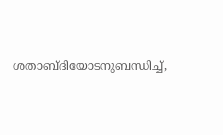ശതാബ്ദിയോടനുബന്ധിച്ച്,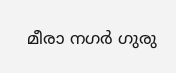മീരാ നഗർ ഗുരു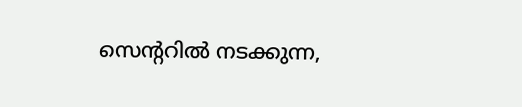സെന്ററിൽ നടക്കുന്ന,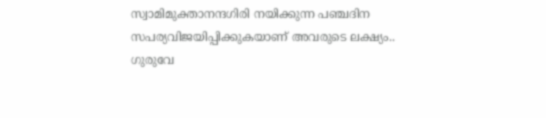സ്വാമിമുക്താനന്ദഗിരി നയിക്കുന്ന പഞ്ചദിന സപര്യവിജയിപ്പിക്കുകയാണ് അവരുടെ ലക്ഷ്യം..
ഗുരുവേ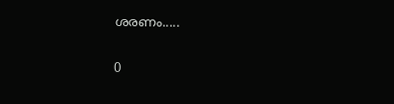ശരണം.....

0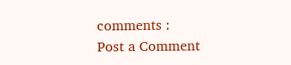comments :
Post a Comment